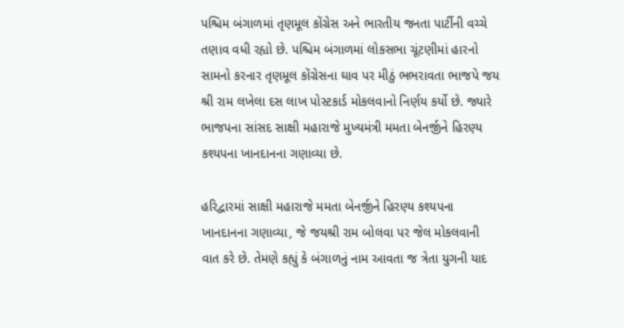પશ્ચિમ બંગાળમાં તૃણમૂલ કોંગ્રેસ અને ભારતીય જનતા પાર્ટીની વચ્ચે તણાવ વધી રહ્યો છે. પશ્ચિમ બંગાળમાં લોકસભા ચૂંટણીમાં હારનો સામનો કરનાર તૃણમૂલ કોંગ્રેસના ઘાવ પર મીઠું ભભરાવતા ભાજપે જય શ્રી રામ લખેલા દસ લાખ પોસ્ટકાર્ડ મોકલવાનો નિર્ણય કર્યો છે. જ્યારે ભાજપના સાંસદ સાક્ષી મહારાજે મુખ્યમંત્રી મમતા બેનર્જીને હિરણ્ય કશ્યપના ખાનદાનના ગણાવ્યા છે.

હરિદ્વારમાં સાક્ષી મહારાજે મમતા બેનર્જીને હિરણ્ય કશ્યપના ખાનદાનના ગણાવ્યા, જે જયશ્રી રામ બોલવા પર જેલ મોકલવાની વાત કરે છે. તેમણે કહ્યું કે બંગાળનું નામ આવતા જ ત્રેતા યુગની યાદ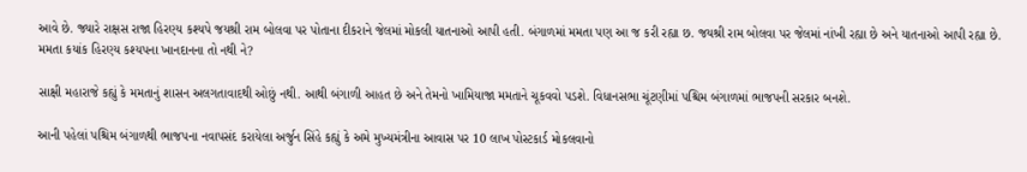આવે છે. જ્યારે રાક્ષસ રાજા હિરણ્ય કશ્યપે જયશ્રી રામ બોલવા પર પોતાના દીકરાને જેલમાં મોકલી યાતનાઓ આપી હતી. બંગાળમાં મમતા પણ આ જ કરી રહ્યા છ. જયશ્રી રામ બોલવા પર જેલમાં નાંખી રહ્યા છે અને યાતનાઓ આપી રહ્યા છે. મમતા કયાંક હિરણ્ય કશ્યપના ખાનદાનના તો નથી ને?

સાક્ષી મહારાજે કહ્યું કે મમતાનું શાસન અલગતાવાદથી ઓછું નથી. આથી બંગાળી આહત છે અને તેમનો ખામિયાજા મમતાને ચૂકવવો પડશે. વિધાનસભા ચૂંટણીમાં પશ્ચિમ બંગાળમાં ભાજપની સરકાર બનશે.

આની પહેલાં પશ્ચિમ બંગાળથી ભાજપના નવાપસંદ કરાયેલા અર્જુન સિંહે કહ્યું કે અમે મુખ્યમંત્રીના આવાસ પર 10 લાખ પોસ્ટકાર્ડ મોકલવાનો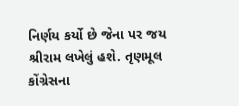નિર્ણય કર્યો છે જેના પર જય શ્રીરામ લખેલું હશે. તૃણમૂલ કોંગ્રેસના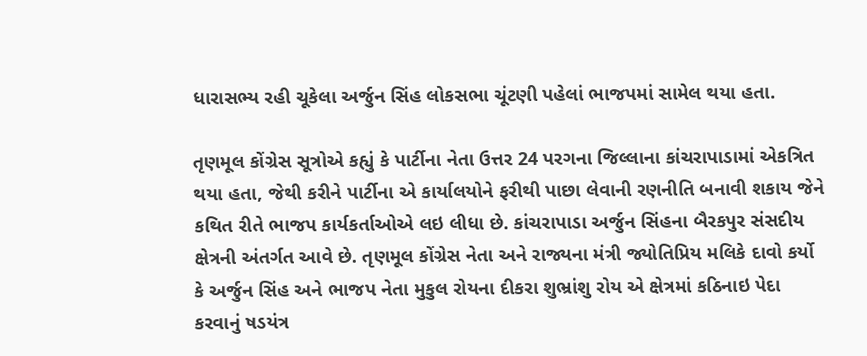ધારાસભ્ય રહી ચૂકેલા અર્જુન સિંહ લોકસભા ચૂંટણી પહેલાં ભાજપમાં સામેલ થયા હતા.

તૃણમૂલ કોંગ્રેસ સૂત્રોએ કહ્યું કે પાર્ટીના નેતા ઉત્તર 24 પરગના જિલ્લાના કાંચરાપાડામાં એકત્રિત થયા હતા, જેથી કરીને પાર્ટીના એ કાર્યાલયોને ફરીથી પાછા લેવાની રણનીતિ બનાવી શકાય જેને કથિત રીતે ભાજપ કાર્યકર્તાઓએ લઇ લીધા છે. કાંચરાપાડા અર્જુન સિંહના બૈરકપુર સંસદીય ક્ષેત્રની અંતર્ગત આવે છે. તૃણમૂલ કોંગ્રેસ નેતા અને રાજ્યના મંત્રી જ્યોતિપ્રિય મલિકે દાવો કર્યો કે અર્જુન સિંહ અને ભાજપ નેતા મુકુલ રોયના દીકરા શુભ્રાંશુ રોય એ ક્ષેત્રમાં કઠિનાઇ પેદા કરવાનું ષડયંત્ર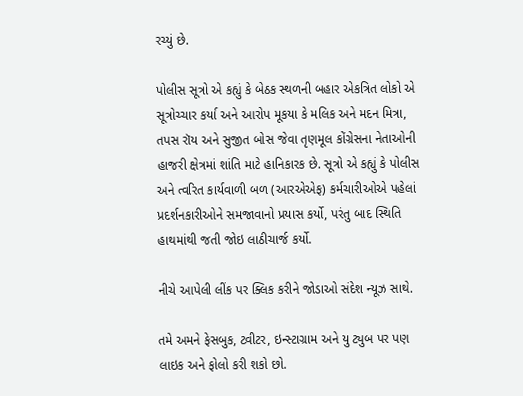રચ્યું છે.

પોલીસ સૂત્રો એ કહ્યું કે બેઠક સ્થળની બહાર એકત્રિત લોકો એ સૂત્રોચ્ચાર કર્યા અને આરોપ મૂકયા કે મલિક અને મદન મિત્રા, તપસ રૉય અને સુજીત બોસ જેવા તૃણમૂલ કોંગ્રેસના નેતાઓની હાજરી ક્ષેત્રમાં શાંતિ માટે હાનિકારક છે. સૂત્રો એ કહ્યું કે પોલીસ અને ત્વરિત કાર્યવાળી બળ (આરએએફ) કર્મચારીઓએ પહેલાં પ્રદર્શનકારીઓને સમજાવાનો પ્રયાસ કર્યો, પરંતુ બાદ સ્થિતિ હાથમાંથી જતી જોઇ લાઠીચાર્જ કર્યો.

નીચે આપેલી લીંક પર ક્લિક કરીને જોડાઓ સંદેશ ન્યૂઝ સાથે.

તમે અમને ફેસબુક, ટ્વીટર, ઇન્સ્ટાગ્રામ અને યુ ટ્યુબ પર પણ લાઇક અને ફોલો કરી શકો છો.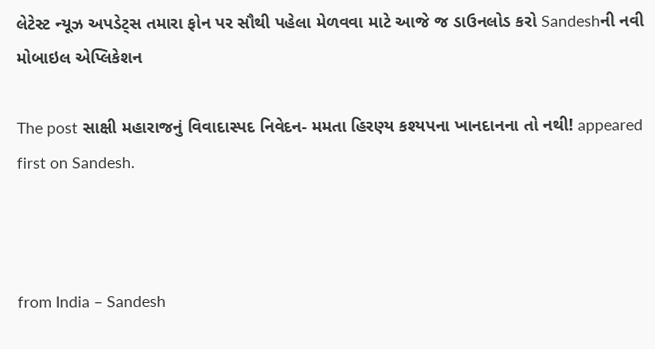લેટેસ્ટ ન્યૂઝ અપડેટ્સ તમારા ફોન પર સૌથી પહેલા મેળવવા માટે આજે જ ડાઉનલોડ કરો Sandeshની નવી મોબાઇલ એપ્લિકેશન

The post સાક્ષી મહારાજનું વિવાદાસ્પદ નિવેદન- મમતા હિરણ્ય કશ્યપના ખાનદાનના તો નથી! appeared first on Sandesh.



from India – Sandesh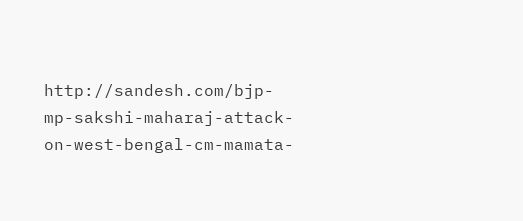http://sandesh.com/bjp-mp-sakshi-maharaj-attack-on-west-bengal-cm-mamata-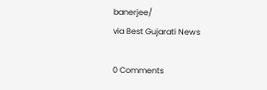banerjee/
via Best Gujarati News

0 Comments